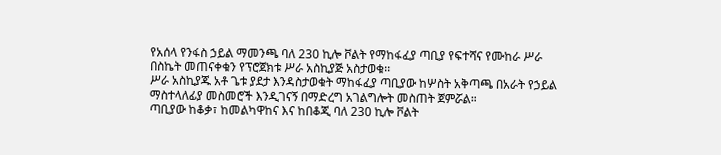የአሰላ የንፋስ ኃይል ማመንጫ ባለ 230 ኪሎ ቮልት የማከፋፈያ ጣቢያ የፍተሻና የሙከራ ሥራ በስኬት መጠናቀቁን የፕሮጀክቱ ሥራ አስኪያጅ አስታወቁ፡፡
ሥራ አስኪያጁ አቶ ጌቱ ያደታ እንዳስታወቁት ማከፋፈያ ጣቢያው ከሦስት አቅጣጫ በአራት የኃይል ማስተላለፊያ መስመሮች እንዲገናኝ በማድረግ አገልግሎት መስጠት ጀምሯል።
ጣቢያው ከቆቃ፣ ከመልካዋከና እና ከበቆጂ ባለ 230 ኪሎ ቮልት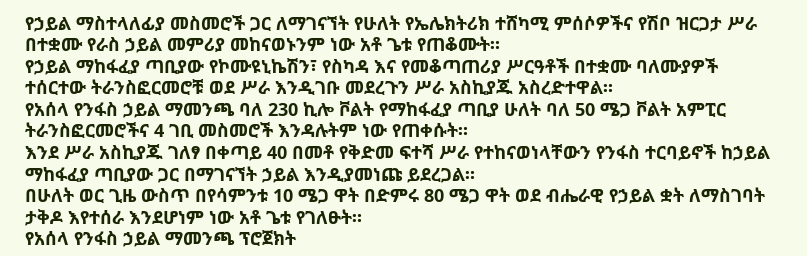የኃይል ማስተላለፊያ መስመሮች ጋር ለማገናኘት የሁለት የኤሌክትሪክ ተሸካሚ ምሰሶዎችና የሽቦ ዝርጋታ ሥራ በተቋሙ የራስ ኃይል መምሪያ መከናወኑንም ነው አቶ ጌቱ የጠቆሙት።
የኃይል ማከፋፈያ ጣቢያው የኮሙዩኒኬሽን፣ የስካዳ እና የመቆጣጠሪያ ሥርዓቶች በተቋሙ ባለሙያዎች ተሰርተው ትራንስፎርመሮቹ ወደ ሥራ እንዲገቡ መደረጉን ሥራ አስኪያጁ አስረድተዋል።
የአሰላ የንፋስ ኃይል ማመንጫ ባለ 230 ኪሎ ቮልት የማከፋፈያ ጣቢያ ሁለት ባለ 50 ሜጋ ቮልት አምፒር ትራንስፎርመሮችና 4 ገቢ መስመሮች እንዳሉትም ነው የጠቀሱት።
እንደ ሥራ አስኪያጁ ገለፃ በቀጣይ 40 በመቶ የቅድመ ፍተሻ ሥራ የተከናወነላቸውን የንፋስ ተርባይኖች ከኃይል ማከፋፈያ ጣቢያው ጋር በማገናኘት ኃይል እንዲያመነጩ ይደረጋል።
በሁለት ወር ጊዜ ውስጥ በየሳምንቱ 10 ሜጋ ዋት በድምሩ 80 ሜጋ ዋት ወደ ብሔራዊ የኃይል ቋት ለማስገባት ታቅዶ እየተሰራ እንደሆነም ነው አቶ ጌቱ የገለፁት።
የአሰላ የንፋስ ኃይል ማመንጫ ፕሮጀክት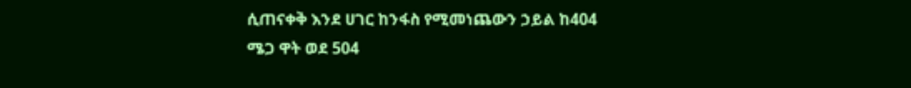ሲጠናቀቅ እንደ ሀገር ከንፋስ የሚመነጨውን ኃይል ከ404 ሜጋ ዋት ወደ 504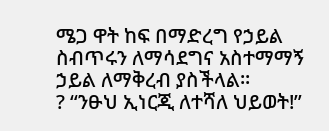ሜጋ ዋት ከፍ በማድረግ የኃይል ስብጥሩን ለማሳደግና አስተማማኝ ኃይል ለማቅረብ ያስችላል፡፡
? “ንፁህ ኢነርጂ ለተሻለ ህይወት!”